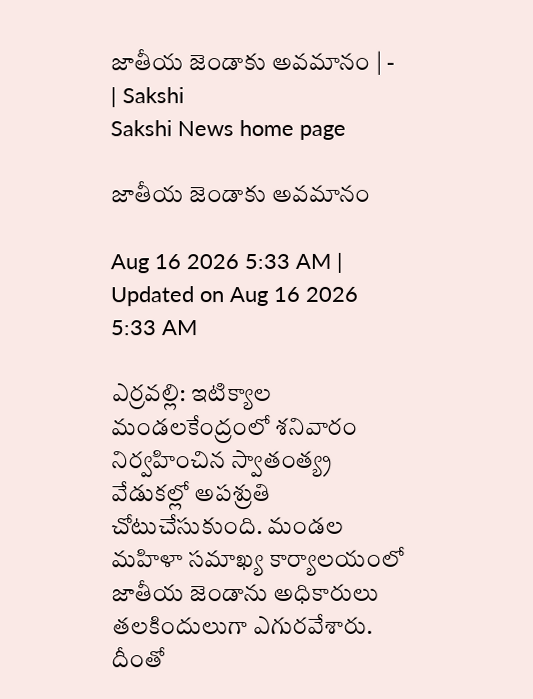జాతీయ జెండాకు అవమానం | - | Sakshi
Sakshi News home page

జాతీయ జెండాకు అవమానం

Aug 16 2026 5:33 AM | Updated on Aug 16 2026 5:33 AM

ఎర్రవల్లి: ఇటిక్యాల మండలకేంద్రంలో శనివారం నిర్వహించిన స్వాతంత్య్ర వేడుకల్లో అపశ్రుతి చోటుచేసుకుంది. మండల మహిళా సమాఖ్య కార్యాలయంలో జాతీయ జెండాను అధికారులు తలకిందులుగా ఎగురవేశారు. దీంతో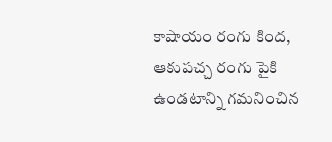కాషాయం రంగు కింద, ఆకుపచ్చ రంగు పైకి ఉండటాన్ని గమనించిన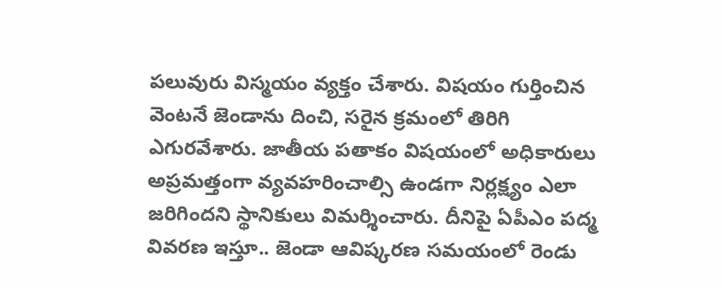పలువురు విస్మయం వ్యక్తం చేశారు. విషయం గుర్తించిన వెంటనే జెండాను దించి, సరైన క్రమంలో తిరిగి ఎగురవేశారు. జాతీయ పతాకం విషయంలో అధికారులు అప్రమత్తంగా వ్యవహరించాల్సి ఉండగా నిర్లక్ష్యం ఎలా జరిగిందని స్థానికులు విమర్శించారు. దీనిపై ఏపీఎం పద్మ వివరణ ఇస్తూ.. జెండా ఆవిష్కరణ సమయంలో రెండు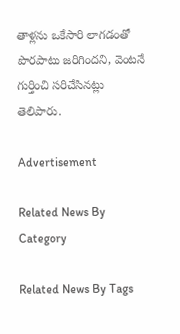తాళ్లను ఒకేసారి లాగడంతో పొరపాటు జరిగిందని, వెంటనే గుర్తించి సరిచేసినట్లు తెలిపారు.

Advertisement

Related News By Category

Related News By Tags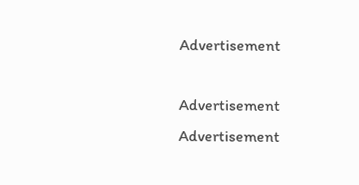Advertisement

Advertisement
Advertisement